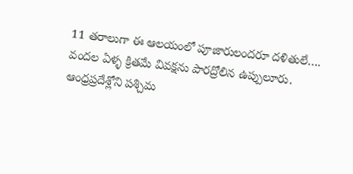11 తరాలుగా ఈ ఆలయంలో పూజారులందరూ దళితులే…. వందల ఏళ్ళ క్రితమే వివక్షను పారద్రోలిన ఉప్పులూరు.
ఆంధ్రప్రదేశ్లోని పశ్చిమ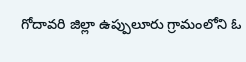గోదావరి జిల్లా ఉప్పులూరు గ్రామంలోని ఓ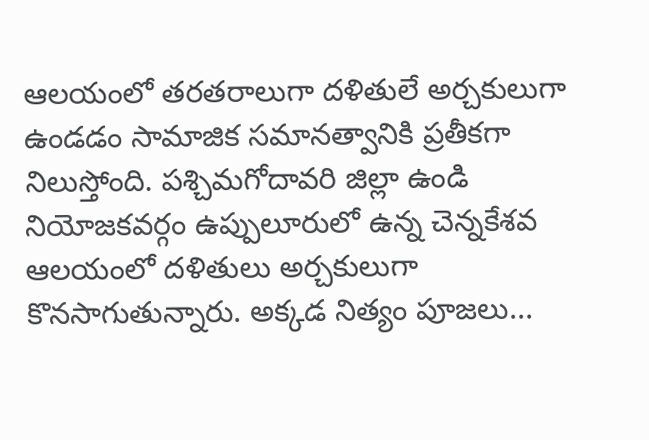ఆలయంలో తరతరాలుగా దళితులే అర్చకులుగా ఉండడం సామాజిక సమానత్వానికి ప్రతీకగా నిలుస్తోంది. పశ్చిమగోదావరి జిల్లా ఉండి నియోజకవర్గం ఉప్పులూరులో ఉన్న చెన్నకేశవ ఆలయంలో దళితులు అర్చకులుగా కొనసాగుతున్నారు. అక్కడ నిత్యం పూజలు...